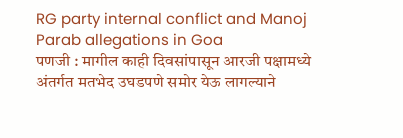RG party internal conflict and Manoj Parab allegations in Goa
पणजी : मागील काही दिवसांपासून आरजी पक्षामध्ये अंतर्गत मतभेद उघडपणे समोर येऊ लागल्याने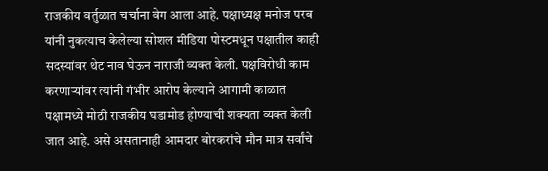राजकीय वर्तुळात चर्चाना वेग आला आहे. पक्षाध्यक्ष मनोज परब यांनी नुकत्याच केलेल्या सोशल मीडिया पोस्टमधून पक्षातील काही सदस्यांवर थेट नाव घेऊन नाराजी व्यक्त केली. पक्षविरोधी काम करणाऱ्यांवर त्यांनी गंभीर आरोप केल्याने आगामी काळात पक्षामध्ये मोठी राजकीय घडामोड होण्याची शक्यता व्यक्त केली जात आहे. असे असतानाही आमदार बोरकरांचे मौन मात्र सर्वांचे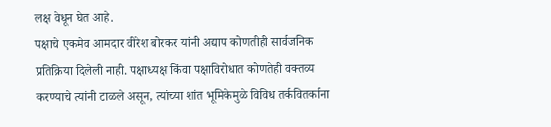लक्ष वेधून घेत आहे.
पक्षाचे एकमेव आमदार वीरेश बोरकर यांनी अद्याप कोणतीही सार्वजनिक प्रतिक्रिया दिलेली नाही. पक्षाध्यक्ष किंवा पक्षाविरोधात कोणतेही वक्तव्य करण्याचे त्यांनी टाळले असून, त्यांच्या शांत भूमिकेमुळे विविध तर्कवितर्काना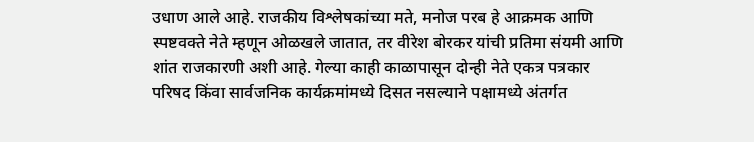उधाण आले आहे. राजकीय विश्लेषकांच्या मते, मनोज परब हे आक्रमक आणि स्पष्टवक्ते नेते म्हणून ओळखले जातात, तर वीरेश बोरकर यांची प्रतिमा संयमी आणि शांत राजकारणी अशी आहे. गेल्या काही काळापासून दोन्ही नेते एकत्र पत्रकार परिषद किंवा सार्वजनिक कार्यक्रमांमध्ये दिसत नसल्याने पक्षामध्ये अंतर्गत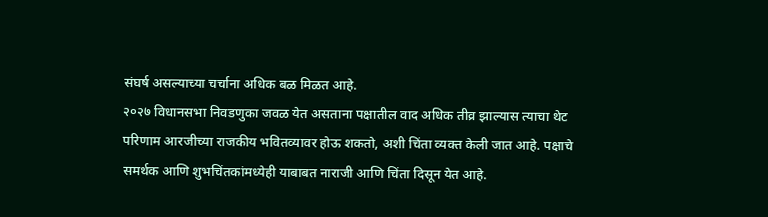संघर्ष असल्याच्या चर्चाना अधिक बळ मिळत आहे.
२०२७ विधानसभा निवडणुका जवळ येत असताना पक्षातील वाद अधिक तीव्र झाल्यास त्याचा थेट परिणाम आरजीच्या राजकीय भवितव्यावर होऊ शकतो, अशी चिंता व्यक्त केली जात आहे. पक्षाचे समर्थक आणि शुभचिंतकांमध्येही याबाबत नाराजी आणि चिंता दिसून येत आहे.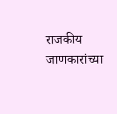राजकीय जाणकारांच्या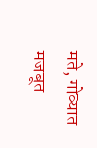मते, गोव्यात मजबूत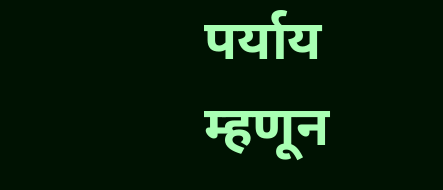पर्याय म्हणून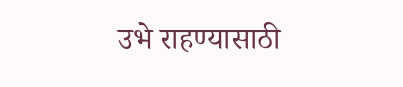उभे राहण्यासाठी